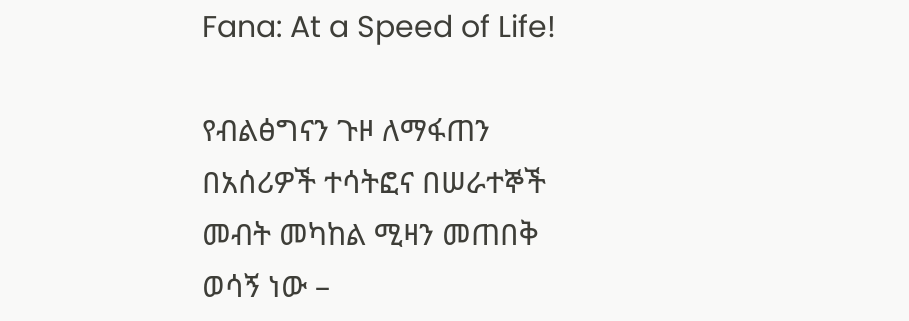Fana: At a Speed of Life!

የብልፅግናን ጉዞ ለማፋጠን በአሰሪዎች ተሳትፎና በሠራተኞች መብት መካከል ሚዛን መጠበቅ ወሳኝ ነው –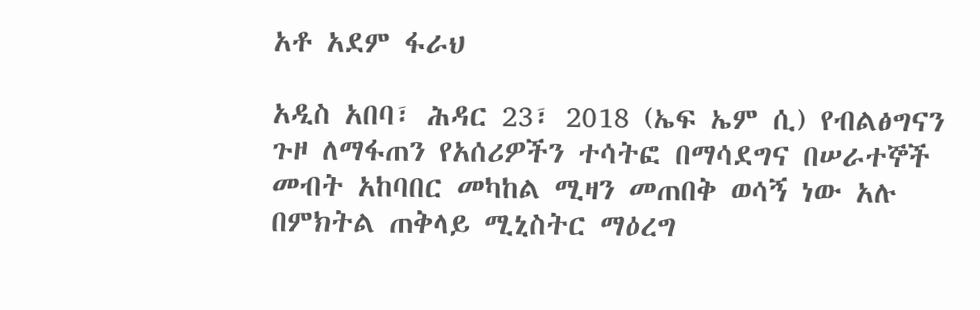አቶ አደም ፋራህ

አዲስ አበባ፣ ሕዳር 23፣ 2018 (ኤፍ ኤም ሲ) የብልፅግናን ጉዞ ለማፋጠን የአሰሪዎችን ተሳትፎ በማሳደግና በሠራተኞች መብት አከባበር መካከል ሚዛን መጠበቅ ወሳኝ ነው አሉ በምክትል ጠቅላይ ሚኒስትር ማዕረግ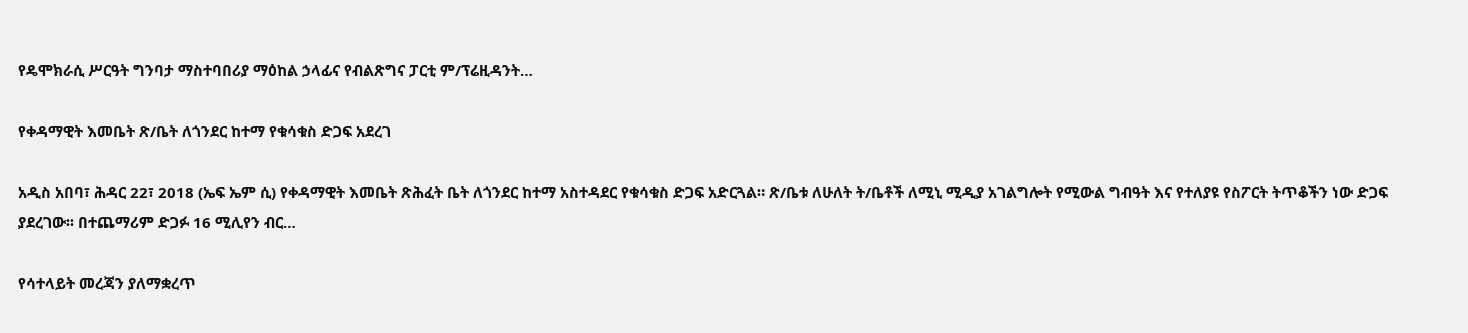የዴሞክራሲ ሥርዓት ግንባታ ማስተባበሪያ ማዕከል ኃላፊና የብልጽግና ፓርቲ ም/ፕሬዚዳንት…

የቀዳማዊት እመቤት ጽ/ቤት ለጎንደር ከተማ የቁሳቁስ ድጋፍ አደረገ

አዲስ አበባ፣ ሕዳር 22፣ 2018 (ኤፍ ኤም ሲ) የቀዳማዊት እመቤት ጽሕፈት ቤት ለጎንደር ከተማ አስተዳደር የቁሳቁስ ድጋፍ አድርጓል። ጽ/ቤቱ ለሁለት ት/ቤቶች ለሚኒ ሚዲያ አገልግሎት የሚውል ግብዓት እና የተለያዩ የስፖርት ትጥቆችን ነው ድጋፍ ያደረገው፡፡ በተጨማሪም ድጋፉ 16 ሚሊየን ብር…

የሳተላይት መረጃን ያለማቋረጥ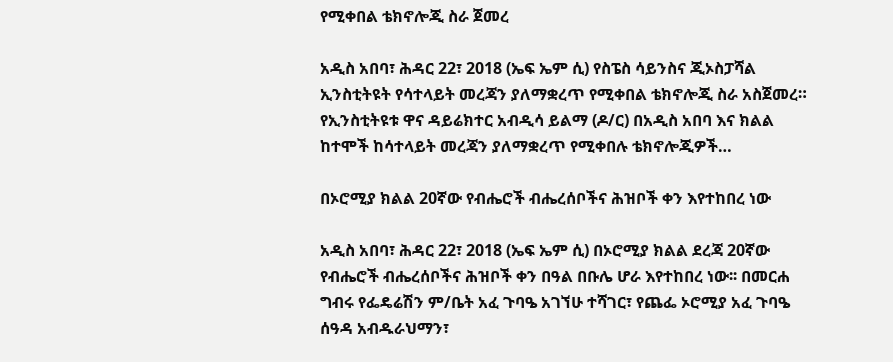የሚቀበል ቴክኖሎጂ ስራ ጀመረ

አዲስ አበባ፣ ሕዳር 22፣ 2018 (ኤፍ ኤም ሲ) የስፔስ ሳይንስና ጂኦስፓሻል ኢንስቲትዩት የሳተላይት መረጃን ያለማቋረጥ የሚቀበል ቴክኖሎጂ ስራ አስጀመረ። የኢንስቲትዩቱ ዋና ዳይሬክተር አብዲሳ ይልማ (ዶ/ር) በአዲስ አበባ እና ክልል ከተሞች ከሳተላይት መረጃን ያለማቋረጥ የሚቀበሉ ቴክኖሎጂዎች…

በኦሮሚያ ክልል 20ኛው የብሔሮች ብሔረሰቦችና ሕዝቦች ቀን እየተከበረ ነው

አዲስ አበባ፣ ሕዳር 22፣ 2018 (ኤፍ ኤም ሲ) በኦሮሚያ ክልል ደረጃ 20ኛው የብሔሮች ብሔረሰቦችና ሕዝቦች ቀን በዓል በቡሌ ሆራ እየተከበረ ነው፡፡ በመርሐ ግብሩ የፌዴሬሽን ም/ቤት አፈ ጉባዔ አገኘሁ ተሻገር፣ የጨፌ ኦሮሚያ አፈ ጉባዔ ሰዓዳ አብዱራህማን፣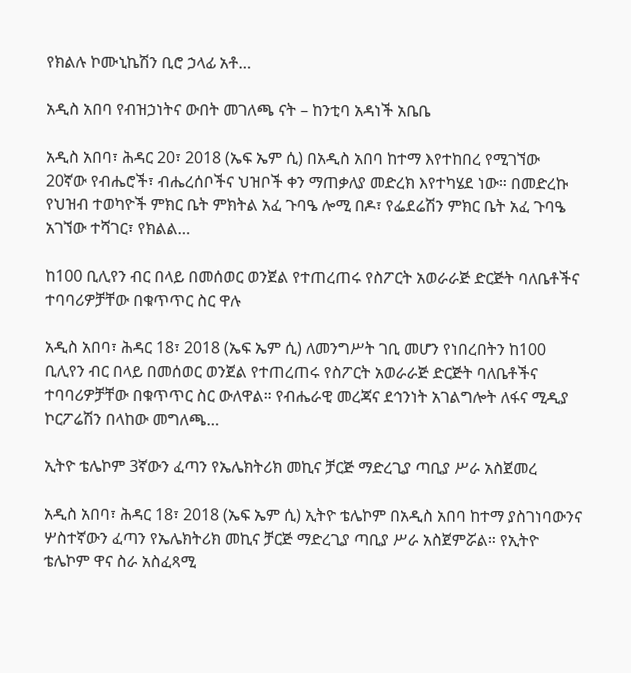የክልሉ ኮሙኒኬሽን ቢሮ ኃላፊ አቶ…

አዲስ አበባ የብዝኃነትና ውበት መገለጫ ናት – ከንቲባ አዳነች አቤቤ

አዲስ አበባ፣ ሕዳር 20፣ 2018 (ኤፍ ኤም ሲ) በአዲስ አበባ ከተማ እየተከበረ የሚገኘው 20ኛው የብሔሮች፣ ብሔረሰቦችና ህዝቦች ቀን ማጠቃለያ መድረክ እየተካሄደ ነው። በመድረኩ የህዝብ ተወካዮች ምክር ቤት ምክትል አፈ ጉባዔ ሎሚ በዶ፣ የፌደሬሽን ምክር ቤት አፈ ጉባዔ አገኘው ተሻገር፣ የክልል…

ከ100 ቢሊየን ብር በላይ በመሰወር ወንጀል የተጠረጠሩ የስፖርት አወራራጅ ድርጅት ባለቤቶችና ተባባሪዎቻቸው በቁጥጥር ስር ዋሉ

አዲስ አበባ፣ ሕዳር 18፣ 2018 (ኤፍ ኤም ሲ) ለመንግሥት ገቢ መሆን የነበረበትን ከ100 ቢሊየን ብር በላይ በመሰወር ወንጀል የተጠረጠሩ የስፖርት አወራራጅ ድርጅት ባለቤቶችና ተባባሪዎቻቸው በቁጥጥር ስር ውለዋል። የብሔራዊ መረጃና ደኅንነት አገልግሎት ለፋና ሚዲያ ኮርፖሬሽን በላከው መግለጫ…

ኢትዮ ቴሌኮም 3ኛውን ፈጣን የኤሌክትሪክ መኪና ቻርጅ ማድረጊያ ጣቢያ ሥራ አስጀመረ

አዲስ አበባ፣ ሕዳር 18፣ 2018 (ኤፍ ኤም ሲ) ኢትዮ ቴሌኮም በአዲስ አበባ ከተማ ያስገነባውንና ሦስተኛውን ፈጣን የኤሌክትሪክ መኪና ቻርጅ ማድረጊያ ጣቢያ ሥራ አስጀምሯል። የኢትዮ ቴሌኮም ዋና ስራ አስፈጻሚ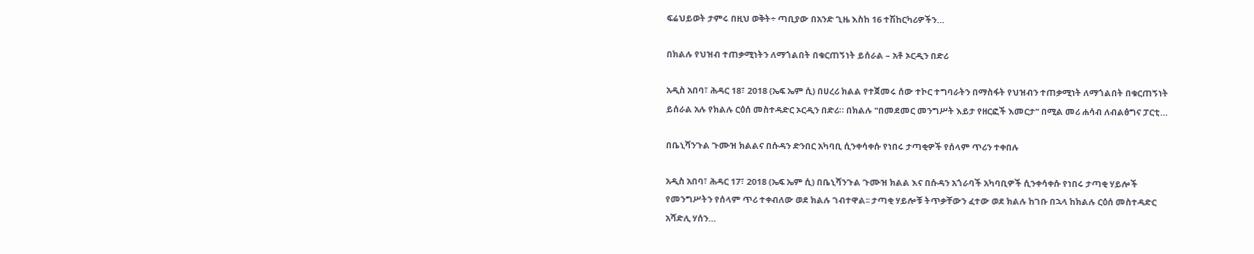ፍሬህይወት ታምሩ በዚህ ወቅት÷ ጣቢያው በአንድ ጊዜ እስከ 16 ተሽከርካሪዎችን…

በክልሉ የህዝብ ተጠቃሚነትን ለማጎልበት በቁርጠኝነት ይሰራል – አቶ ኦርዲን በድሪ

አዲስ አበባ፣ ሕዳር 18፣ 2018 (ኤፍ ኤም ሲ) በሀረሪ ክልል የተጀመሩ ሰው ተኮር ተግባራትን በማስፋት የህዝብን ተጠቃሚነት ለማጎልበት በቁርጠኝነት ይሰራል አሉ የክልሉ ርዕሰ መስተዳድር ኦርዲን በድሪ። በክልሉ "በመደመር መንግሥት እይታ የዘርፎች እመርታ" በሚል መሪ ሐሳብ ለብልፅግና ፓርቲ…

በቤኒሻንጉል ጉሙዝ ክልልና በሱዳን ድንበር አካባቢ ሲንቀሳቀሱ የነበሩ ታጣቂዎች የሰላም ጥሪን ተቀበሉ

አዲስ አበባ፣ ሕዳር 17፣ 2018 (ኤፍ ኤም ሲ) በቤኒሻንጉል ጉሙዝ ክልል እና በሱዳን አጎራባች አካባቢዎች ሲንቀሳቀሱ የነበሩ ታጣቂ ሃይሎች የመንግሥትን የሰላም ጥሪ ተቀብለው ወደ ክልሉ ገብተዋል፡፡ ታጣቂ ሃይሎቹ ትጥቃቸውን ፈተው ወደ ክልሉ ከገቡ በኋላ ከክልሉ ርዕሰ መስተዳድር አሻድሊ ሃሰን…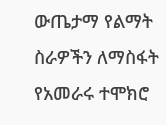ውጤታማ የልማት ስራዎችን ለማስፋት የአመራሩ ተሞክሮ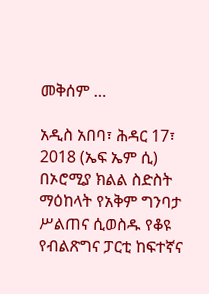መቅሰም …

አዲስ አበባ፣ ሕዳር 17፣ 2018 (ኤፍ ኤም ሲ) በኦሮሚያ ክልል ስድስት ማዕከላት የአቅም ግንባታ ሥልጠና ሲወስዱ የቆዩ የብልጽግና ፓርቲ ከፍተኛና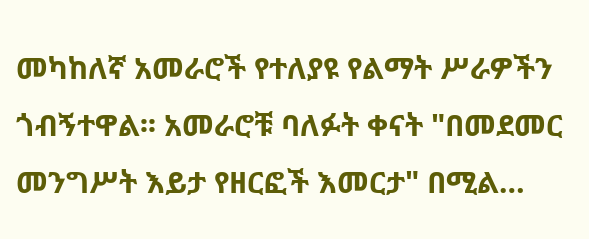መካከለኛ አመራሮች የተለያዩ የልማት ሥራዎችን ጎብኝተዋል፡፡ አመራሮቹ ባለፉት ቀናት "በመደመር መንግሥት እይታ የዘርፎች እመርታ" በሚል…